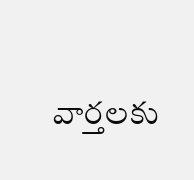వార్తలకు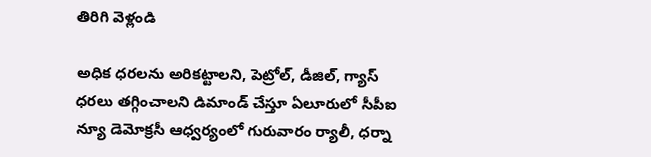తిరిగి వెళ్లండి

అధిక ధరలను అరికట్టాలని, పెట్రోల్, డీజిల్, గ్యాస్ ధరలు తగ్గించాలని డిమాండ్ చేస్తూ ఏలూరులో సీపీఐ న్యూ డెమోక్రసీ ఆధ్వర్యంలో గురువారం ర్యాలీ, ధర్నా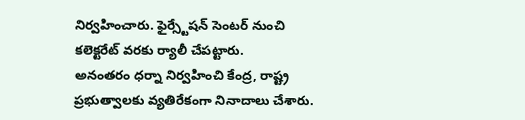నిర్వహించారు. ఫైర్స్టేషన్ సెంటర్ నుంచి కలెక్టరేట్ వరకు ర్యాలీ చేపట్టారు.
అనంతరం ధర్నా నిర్వహించి కేంద్ర, రాష్ట్ర ప్రభుత్వాలకు వ్యతిరేకంగా నినాదాలు చేశారు.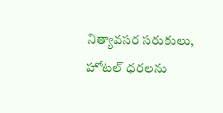నిత్యావసర సరుకులు, హోటల్ ధరలను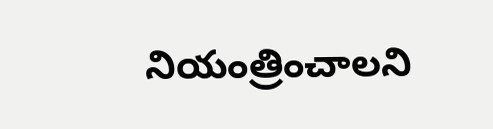నియంత్రించాలని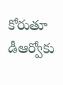కోరుతూ డీఆర్వోకు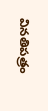వినతిపత్రం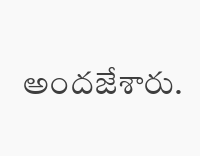అందజేశారు.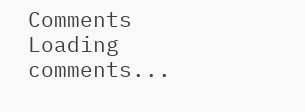Comments
Loading comments...